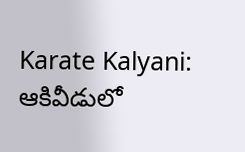Karate Kalyani: ఆకివీడులో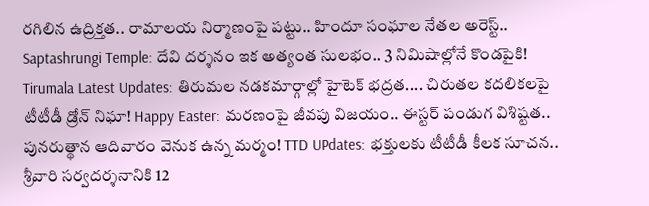రగిలిన ఉద్రిక్తత.. రామాలయ నిర్మాణంపై పట్టు.. హిందూ సంఘాల నేతల అరెస్ట్.. Saptashrungi Temple: దేవి దర్శనం ఇక అత్యంత సులభం.. 3 నిమిషాల్లోనే కొండపైకి! Tirumala Latest Updates: తిరుమల నడకమార్గాల్లో హైటెక్ భద్రత.... చిరుతల కదలికలపై టీటీడీ డ్రోన్ నిఘా! Happy Easter: మరణంపై జీవపు విజయం.. ఈస్టర్ పండుగ విశిష్టత.. పునరుత్థాన ఆదివారం వెనుక ఉన్న మర్మం! TTD UPdates: భక్తులకు టీటీడీ కీలక సూచన.. శ్రీవారి సర్వదర్శనానికి 12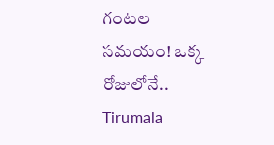గంటల సమయం! ఒక్క రోజులోనే.. Tirumala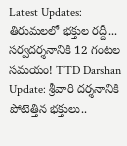Latest Updates: తిరుమలలో భక్తుల రద్దీ... సర్వదర్శనానికి 12 గంటల సమయం! TTD Darshan Update: శ్రీవారి దర్శనానికి పోటెత్తిన భక్తులు..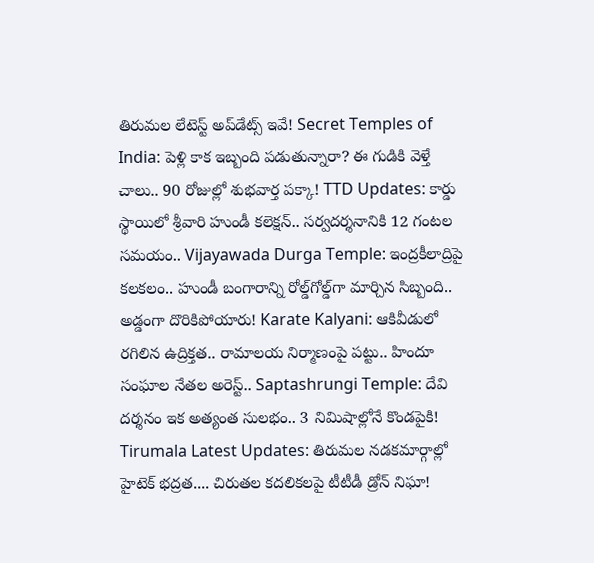తిరుమల లేటెస్ట్ అప్‌డేట్స్ ఇవే! Secret Temples of India: పెళ్లి కాక ఇబ్బంది పడుతున్నారా? ఈ గుడికి వెళ్తే చాలు.. 90 రోజుల్లో శుభవార్త పక్కా! TTD Updates: కార్డు స్థాయిలో శ్రీవారి హుండీ కలెక్షన్.. సర్వదర్శనానికి 12 గంటల సమయం.. Vijayawada Durga Temple: ఇంద్రకీలాద్రిపై కలకలం.. హుండీ బంగారాన్ని రోల్డ్‌గోల్డ్‌గా మార్చిన సిబ్బంది.. అడ్డంగా దొరికిపోయారు! Karate Kalyani: ఆకివీడులో రగిలిన ఉద్రిక్తత.. రామాలయ నిర్మాణంపై పట్టు.. హిందూ సంఘాల నేతల అరెస్ట్.. Saptashrungi Temple: దేవి దర్శనం ఇక అత్యంత సులభం.. 3 నిమిషాల్లోనే కొండపైకి! Tirumala Latest Updates: తిరుమల నడకమార్గాల్లో హైటెక్ భద్రత.... చిరుతల కదలికలపై టీటీడీ డ్రోన్ నిఘా!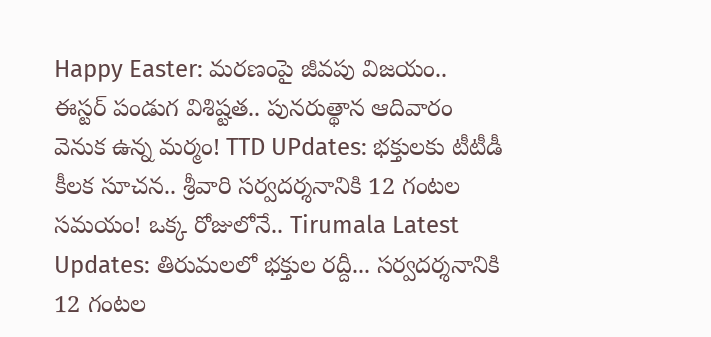Happy Easter: మరణంపై జీవపు విజయం.. ఈస్టర్ పండుగ విశిష్టత.. పునరుత్థాన ఆదివారం వెనుక ఉన్న మర్మం! TTD UPdates: భక్తులకు టీటీడీ కీలక సూచన.. శ్రీవారి సర్వదర్శనానికి 12 గంటల సమయం! ఒక్క రోజులోనే.. Tirumala Latest Updates: తిరుమలలో భక్తుల రద్దీ... సర్వదర్శనానికి 12 గంటల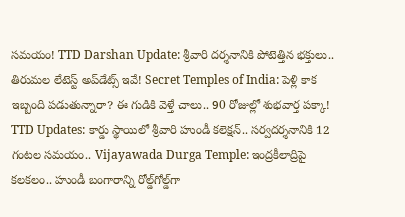సమయం! TTD Darshan Update: శ్రీవారి దర్శనానికి పోటెత్తిన భక్తులు.. తిరుమల లేటెస్ట్ అప్‌డేట్స్ ఇవే! Secret Temples of India: పెళ్లి కాక ఇబ్బంది పడుతున్నారా? ఈ గుడికి వెళ్తే చాలు.. 90 రోజుల్లో శుభవార్త పక్కా! TTD Updates: కార్డు స్థాయిలో శ్రీవారి హుండీ కలెక్షన్.. సర్వదర్శనానికి 12 గంటల సమయం.. Vijayawada Durga Temple: ఇంద్రకీలాద్రిపై కలకలం.. హుండీ బంగారాన్ని రోల్డ్‌గోల్డ్‌గా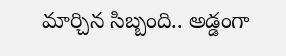మార్చిన సిబ్బంది.. అడ్డంగా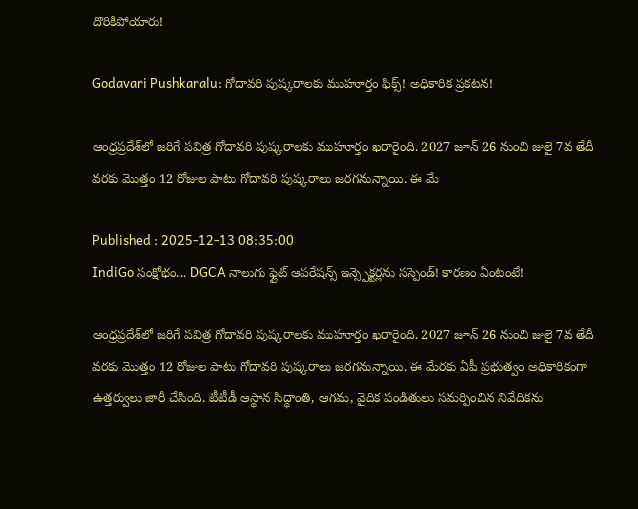దొరికిపోయారు!

Godavari Pushkaralu: గోదావరి పుష్కరాలకు ముహూర్తం ఫిక్స్! అధికారిక ప్రకటన!

ఆంధ్రప్రదేశ్‌లో జరిగే పవిత్ర గోదావరి పుష్కరాలకు ముహూర్తం ఖరారైంది. 2027 జూన్ 26 నుంచి జులై 7వ తేదీ వరకు మొత్తం 12 రోజుల పాటు గోదావరి పుష్కరాలు జరగనున్నాయి. ఈ మే

Published : 2025-12-13 08:35:00
IndiGo సంక్షోభం... DGCA నాలుగు ఫ్లైట్ ఆపరేషన్స్ ఇన్స్పెక్టర్లను సస్పెండ్! కారణం ఏంటంటే!

ఆంధ్రప్రదేశ్‌లో జరిగే పవిత్ర గోదావరి పుష్కరాలకు ముహూర్తం ఖరారైంది. 2027 జూన్ 26 నుంచి జులై 7వ తేదీ వరకు మొత్తం 12 రోజుల పాటు గోదావరి పుష్కరాలు జరగనున్నాయి. ఈ మేరకు ఏపీ ప్రభుత్వం అధికారికంగా ఉత్తర్వులు జారీ చేసింది. టీటీడీ ఆస్థాన సిద్ధాంతి, ఆగమ, వైదిక పండితులు సమర్పించిన నివేదికను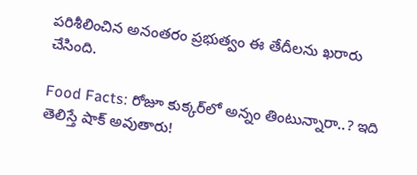పరిశీలించిన అనంతరం ప్రభుత్వం ఈ తేదీలను ఖరారు చేసింది.

Food Facts: రోజూ కుక్కర్‌లో అన్నం తింటున్నారా..? ఇది తెలిస్తే షాక్ అవుతారు!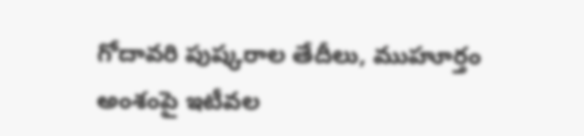గోదావరి పుష్కరాల తేదీలు, ముహూర్తం అంశంపై ఇటీవల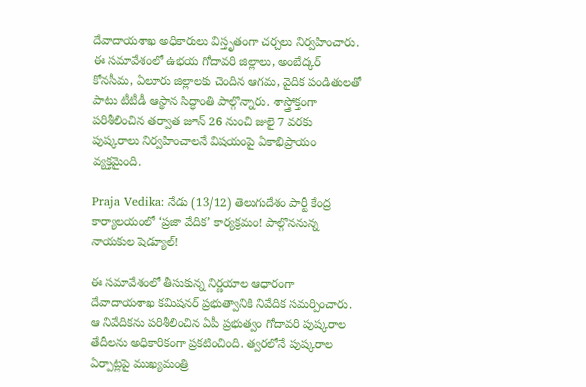దేవాదాయశాఖ అధికారులు విస్తృతంగా చర్చలు నిర్వహించారు. ఈ సమావేశంలో ఉభయ గోదావరి జిల్లాలు, అంబేద్కర్ కోనసీమ, ఏలూరు జిల్లాలకు చెందిన ఆగమ, వైదిక పండితులతో పాటు టీటీడీ ఆస్థాన సిద్ధాంతి పాల్గొన్నారు. శాస్త్రోక్తంగా పరిశీలించిన తర్వాత జూన్ 26 నుంచి జులై 7 వరకు పుష్కరాలు నిర్వహించాలనే విషయంపై ఏకాభిప్రాయం వ్యక్తమైంది.

Praja Vedika: నేడు (13/12) తెలుగుదేశం పార్టీ కేంద్ర కార్యాలయంలో ‘ప్రజా వేదిక’ కార్యక్రమం! పాల్గొననున్న నాయకుల షెడ్యూల్!

ఈ సమావేశంలో తీసుకున్న నిర్ణయాల ఆధారంగా దేవాదాయశాఖ కమిషనర్ ప్రభుత్వానికి నివేదిక సమర్పించారు. ఆ నివేదికను పరిశీలించిన ఏపీ ప్రభుత్వం గోదావరి పుష్కరాల తేదీలను అధికారికంగా ప్రకటించింది. త్వరలోనే పుష్కరాల ఏర్పాట్లపై ముఖ్యమంత్రి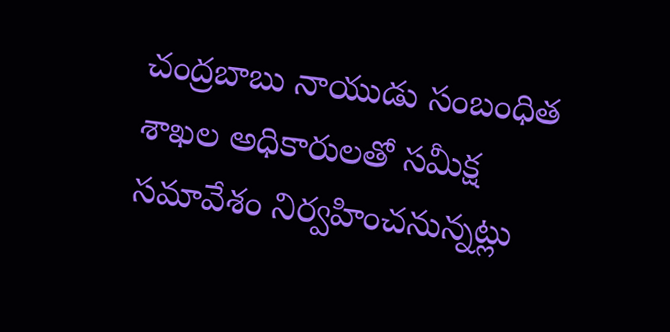చంద్రబాబు నాయుడు సంబంధిత శాఖల అధికారులతో సమీక్ష సమావేశం నిర్వహించనున్నట్లు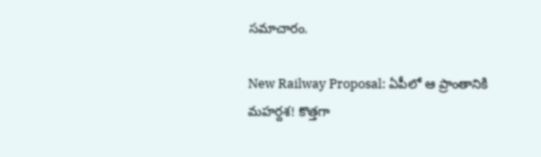సమాచారం.

New Railway Proposal: ఏపీలో ఆ ప్రాంతానికి మహర్దశ! కొత్తగా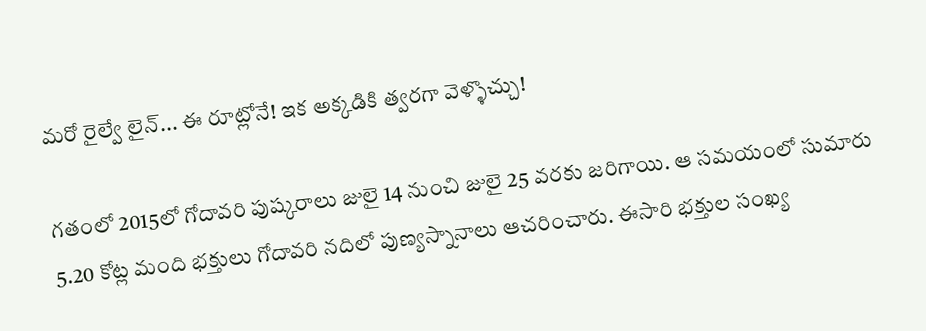మరో రైల్వే లైన్... ఈ రూట్లోనే! ఇక అక్కడికి త్వరగా వెళ్ళొచ్చు!

గతంలో 2015లో గోదావరి పుష్కరాలు జులై 14 నుంచి జులై 25 వరకు జరిగాయి. ఆ సమయంలో సుమారు 5.20 కోట్ల మంది భక్తులు గోదావరి నదిలో పుణ్యస్నానాలు ఆచరించారు. ఈసారి భక్తుల సంఖ్య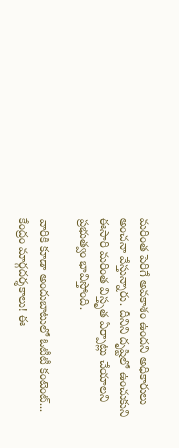మరింత పెరిగే అవకాశం ఉందని అధికారులు అంచనా వేస్తున్నారు. దీనిని దృష్టిలో ఉంచుకుని ఈసారి మరింత విస్తృత ఏర్పాట్లు చేయాలని ప్రభుత్వం భావిస్తోంది.

వారికి కూడా అందుబాటులో ఓటీటీ కంటెంట్... కేంద్రం మార్గదర్శకాలు! ఈ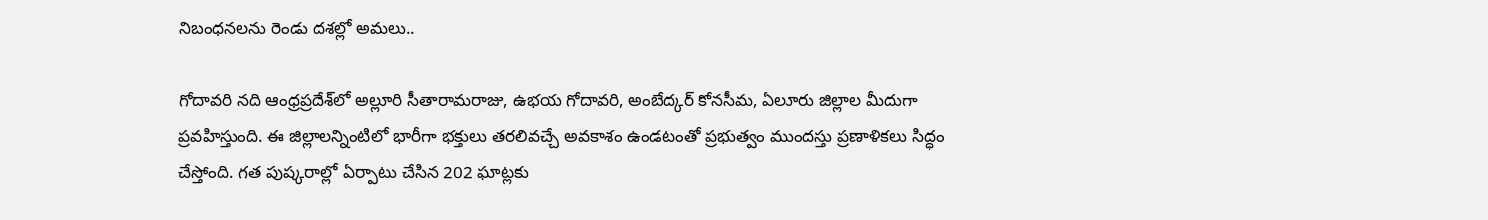నిబంధనలను రెండు దశల్లో అమలు..

గోదావరి నది ఆంధ్రప్రదేశ్‌లో అల్లూరి సీతారామరాజు, ఉభయ గోదావరి, అంబేద్కర్ కోనసీమ, ఏలూరు జిల్లాల మీదుగా ప్రవహిస్తుంది. ఈ జిల్లాలన్నింటిలో భారీగా భక్తులు తరలివచ్చే అవకాశం ఉండటంతో ప్రభుత్వం ముందస్తు ప్రణాళికలు సిద్ధం చేస్తోంది. గత పుష్కరాల్లో ఏర్పాటు చేసిన 202 ఘాట్లకు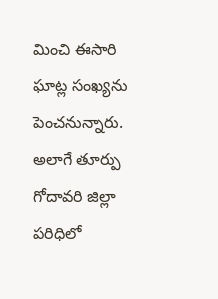మించి ఈసారి ఘాట్ల సంఖ్యను పెంచనున్నారు. అలాగే తూర్పు గోదావరి జిల్లా పరిధిలో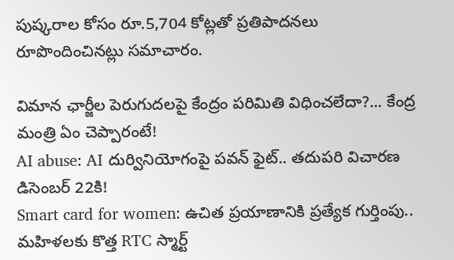పుష్కరాల కోసం రూ.5,704 కోట్లతో ప్రతిపాదనలు రూపొందించినట్లు సమాచారం.

విమాన ఛార్జీల పెరుగుదలపై కేంద్రం పరిమితి విధించలేదా?... కేంద్ర మంత్రి ఏం చెప్పారంటే!
AI abuse: AI దుర్వినియోగంపై పవన్ ఫైట్.. తదుపరి విచారణ డిసెంబర్ 22కి!
Smart card for women: ఉచిత ప్రయాణానికి ప్రత్యేక గుర్తింపు.. మహిళలకు కొత్త RTC స్మార్ట్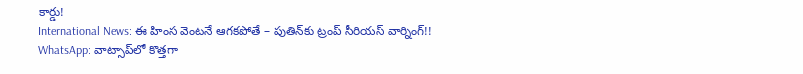కార్డు!
International News: ఈ హింస వెంటనే ఆగకపోతే – పుతిన్‌కు ట్రంప్ సీరియస్ వార్నింగ్!!
WhatsApp: వాట్సాప్‌లో కొత్తగా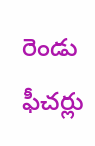రెండు ఫీచర్లు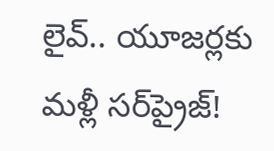లైవ్.. యూజర్లకు మళ్లీ సర్‌ప్రైజ్!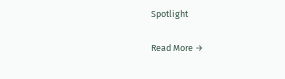Spotlight

Read More →